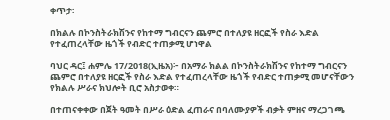ቀጥታ፡

በክልሉ በኮንስትራክሽንና የከተማ ግብርናን ጨምሮ በተለያዩ ዘርፎች የስራ እድል የተፈጠረላቸው ዜጎች የብድር ተጠቃሚ ሆነዋል

ባህር ዳር፤ ሐምሌ 17/2018(ኢዜአ)፦ በአማራ ክልል በኮንስትራክሽንና የከተማ ግብርናን ጨምሮ በተለያዩ ዘርፎች የስራ እድል የተፈጠረላቸው ዜጎች የብድር ተጠቃሚ መሆናቸውን የክልሉ ሥራና ክህሎት ቢሮ አስታወቀ።

በተጠናቀቀው በጀት ዓመት በሥራ ዕድል ፈጠራና በባለሙያዎች ብቃት ምዘና ማረጋገጫ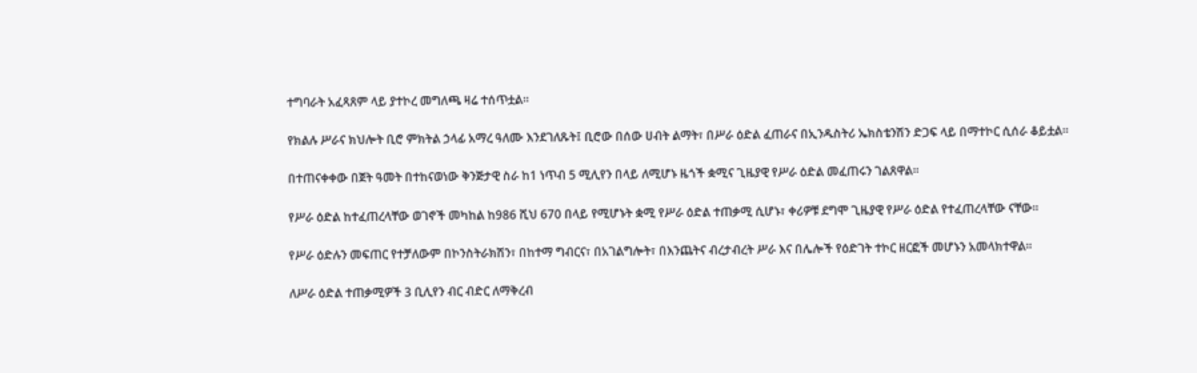ተግባራት አፈጻጸም ላይ ያተኮረ መግለጫ ዛሬ ተሰጥቷል።

የክልሉ ሥራና ክህሎት ቢሮ ምክትል ኃላፊ አማረ ዓለሙ እንደገለጹት፤ ቢሮው በሰው ሀብት ልማት፣ በሥራ ዕድል ፈጠራና በኢንዱስትሪ ኤክስቴንሽን ድጋፍ ላይ በማተኮር ሲሰራ ቆይቷል።

በተጠናቀቀው በጀት ዓመት በተከናወነው ቅንጅታዊ ስራ ከ1 ነጥብ 5 ሚሊየን በላይ ለሚሆኑ ዜጎች ቋሚና ጊዜያዊ የሥራ ዕድል መፈጠሩን ገልጸዋል።

የሥራ ዕድል ከተፈጠረላቸው ወገኖች መካከል ከ986 ሺህ 670 በላይ የሚሆኑት ቋሚ የሥራ ዕድል ተጠቃሚ ሲሆኑ፣ ቀሪዎቹ ደግሞ ጊዜያዊ የሥራ ዕድል የተፈጠረላቸው ናቸው።

የሥራ ዕድሉን መፍጠር የተቻለውም በኮንስትራክሽን፣ በከተማ ግብርና፣ በአገልግሎት፣ በእንጨትና ብረታብረት ሥራ እና በሌሎች የዕድገት ተኮር ዘርፎች መሆኑን አመላክተዋል።

ለሥራ ዕድል ተጠቃሚዎች 3 ቢሊየን ብር ብድር ለማቅረብ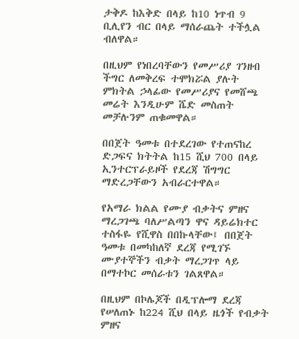ታቅዶ ከእቅድ በላይ ከ10 ነጥብ 9 ቢሊየን ብር በላይ ማሰራጨት ተችሏል ብለዋል።

በዚህም የነበረባቸውን የመሥሪያ ገንዘብ ችግር ለመቅረፍ ተሞክሯል ያሉት ምክትል ኃላፊው የመሥሪያና የመሸጫ መሬት እንዲሁም ሼድ መስጠት መቻሉንም ጠቁመዋል።

በበጀት ዓመቱ በተደረገው የተጠናከረ ድጋፍና ክትትል ከ15 ሺህ 700 በላይ ኢንተርፕራይዞች የደረጃ ሽግግር ማድረጋቸውን አብራርተዋል።

የአማራ ክልል የሙያ ብቃትና ምዘና ማረጋገጫ ባለሥልጣን ዋና ዳይሬክተር ተስፋዬ የሺዋስ በበኩላቸው፤ በበጀት ዓመቱ በመካከለኛ ደረጃ የሚገኙ ሙያተኞችን ብቃት ማረጋገጥ ላይ በማተኮር መሰራቱን ገልጸዋል።

በዚህም በኮሌጆች በዲፕሎማ ደረጃ የሠለጠኑ ከ224 ሺህ በላይ ዜጎች የብቃት ምዘና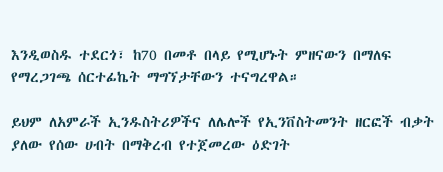እንዲወስዱ ተደርጎ፣ ከ70 በመቶ በላይ የሚሆኑት ምዘናውን በማለፍ የማረጋገጫ ሰርተፊኬት ማግኘታቸውን ተናግረዋል።

ይህም ለአምራች ኢንዱስትሪዎችና ለሌሎች የኢንቨስትመንት ዘርፎች ብቃት ያለው የሰው ሀብት በማቅረብ የተጀመረው ዕድገት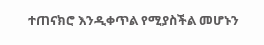ተጠናክሮ እንዲቀጥል የሚያስችል መሆኑን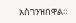አስገንዝበዋል።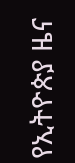የኢትዮጵያ ዜና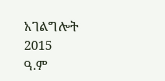አገልግሎት
2015
ዓ.ም